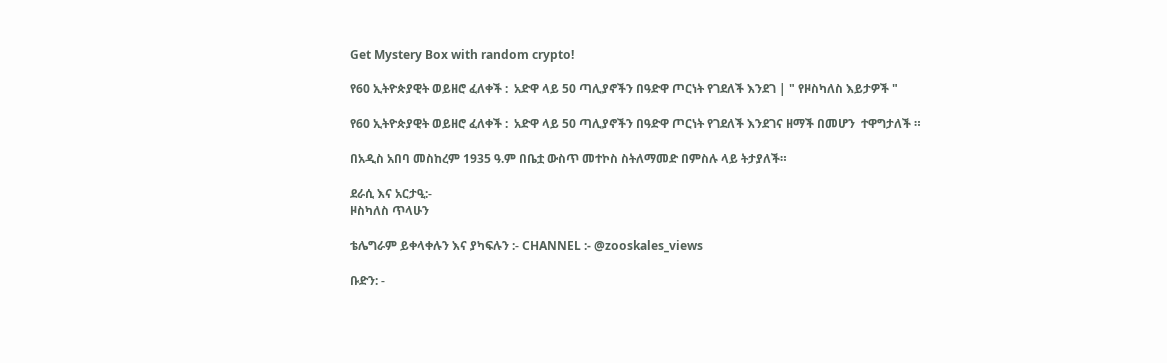Get Mystery Box with random crypto!

የ60 ኢትዮጵያዊት ወይዘሮ ፈለቀች :  አድዋ ላይ 50 ጣሊያኖችን በዓድዋ ጦርነት የገደለች እንደገ | " የዞስካለስ እይታዎች "

የ60 ኢትዮጵያዊት ወይዘሮ ፈለቀች :  አድዋ ላይ 50 ጣሊያኖችን በዓድዋ ጦርነት የገደለች እንደገና ዘማች በመሆን  ተዋግታለች ።

በአዲስ አበባ መስከረም 1935 ዓ.ም በቤቷ ውስጥ መተኮስ ስትለማመድ በምስሉ ላይ ትታያለች።

ደራሲ እና አርታዒ:-
ዞስካለስ ጥላሁን

ቴሌግራም ይቀላቀሉን እና ያካፍሉን :- CHANNEL :- @zooskales_views

ቡድን: -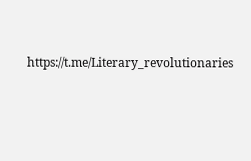https://t.me/Literary_revolutionaries